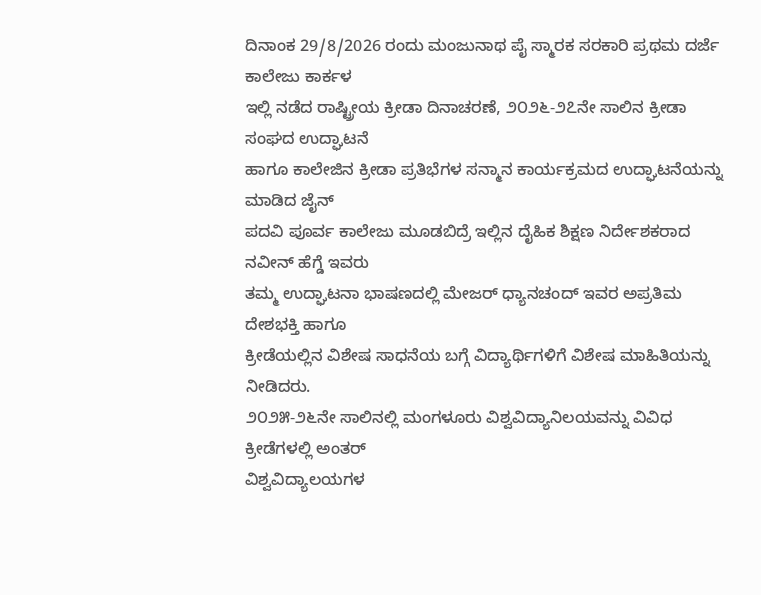ದಿನಾಂಕ 29/8/2026 ರಂದು ಮಂಜುನಾಥ ಪೈ ಸ್ಮಾರಕ ಸರಕಾರಿ ಪ್ರಥಮ ದರ್ಜೆ ಕಾಲೇಜು ಕಾರ್ಕಳ
ಇಲ್ಲಿ ನಡೆದ ರಾಷ್ಟ್ರೀಯ ಕ್ರೀಡಾ ದಿನಾಚರಣೆ, ೨೦೨೬-೨೭ನೇ ಸಾಲಿನ ಕ್ರೀಡಾ ಸಂಘದ ಉದ್ಘಾಟನೆ
ಹಾಗೂ ಕಾಲೇಜಿನ ಕ್ರೀಡಾ ಪ್ರತಿಭೆಗಳ ಸನ್ಮಾನ ಕಾರ್ಯಕ್ರಮದ ಉದ್ಘಾಟನೆಯನ್ನು ಮಾಡಿದ ಜೈನ್
ಪದವಿ ಪೂರ್ವ ಕಾಲೇಜು ಮೂಡಬಿದ್ರೆ ಇಲ್ಲಿನ ದೈಹಿಕ ಶಿಕ್ಷಣ ನಿರ್ದೇಶಕರಾದ ನವೀನ್ ಹೆಗ್ಡೆ ಇವರು
ತಮ್ಮ ಉದ್ಘಾಟನಾ ಭಾಷಣದಲ್ಲಿ ಮೇಜರ್ ಧ್ಯಾನಚಂದ್ ಇವರ ಅಪ್ರತಿಮ ದೇಶಭಕ್ತಿ ಹಾಗೂ
ಕ್ರೀಡೆಯಲ್ಲಿನ ವಿಶೇಷ ಸಾಧನೆಯ ಬಗ್ಗೆ ವಿದ್ಯಾರ್ಥಿಗಳಿಗೆ ವಿಶೇಷ ಮಾಹಿತಿಯನ್ನು ನೀಡಿದರು.
೨೦೨೫-೨೬ನೇ ಸಾಲಿನಲ್ಲಿ ಮಂಗಳೂರು ವಿಶ್ವವಿದ್ಯಾನಿಲಯವನ್ನು ವಿವಿಧ ಕ್ರೀಡೆಗಳಲ್ಲಿ ಅಂತರ್
ವಿಶ್ವವಿದ್ಯಾಲಯಗಳ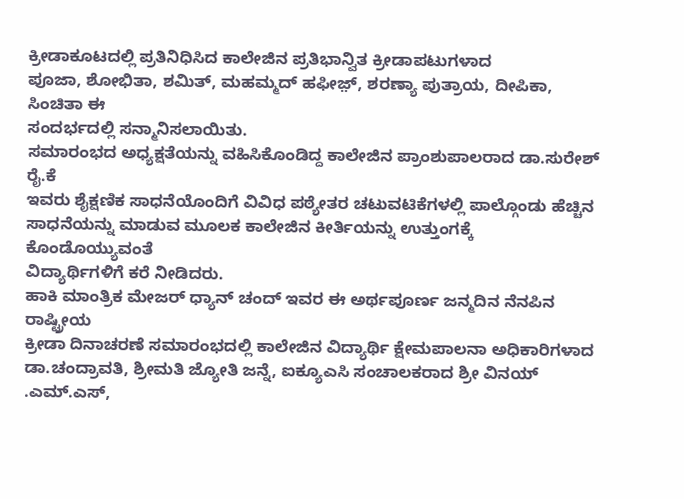ಕ್ರೀಡಾಕೂಟದಲ್ಲಿ ಪ್ರತಿನಿಧಿಸಿದ ಕಾಲೇಜಿನ ಪ್ರತಿಭಾನ್ವಿತ ಕ್ರೀಡಾಪಟುಗಳಾದ
ಪೂಜಾ, ಶೋಭಿತಾ, ಶಮಿತ್, ಮಹಮ್ಮದ್ ಹಫೀಜ಼್, ಶರಣ್ಯಾ ಪುತ್ರಾಯ, ದೀಪಿಕಾ, ಸಿಂಚಿತಾ ಈ
ಸಂದರ್ಭದಲ್ಲಿ ಸನ್ಮಾನಿಸಲಾಯಿತು.
ಸಮಾರಂಭದ ಅಧ್ಯಕ್ಷತೆಯನ್ನು ವಹಿಸಿಕೊಂಡಿದ್ದ ಕಾಲೇಜಿನ ಪ್ರಾಂಶುಪಾಲರಾದ ಡಾ.ಸುರೇಶ್ ರೈ.ಕೆ
ಇವರು ಶೈಕ್ಷಣಿಕ ಸಾಧನೆಯೊಂದಿಗೆ ವಿವಿಧ ಪಠ್ಯೇತರ ಚಟುವಟಿಕೆಗಳಲ್ಲಿ ಪಾಲ್ಗೊಂಡು ಹೆಚ್ಚಿನ
ಸಾಧನೆಯನ್ನು ಮಾಡುವ ಮೂಲಕ ಕಾಲೇಜಿನ ಕೀರ್ತಿಯನ್ನು ಉತ್ತುಂಗಕ್ಕೆ ಕೊಂಡೊಯ್ಯುವಂತೆ
ವಿದ್ಯಾರ್ಥಿಗಳಿಗೆ ಕರೆ ನೀಡಿದರು.
ಹಾಕಿ ಮಾಂತ್ರಿಕ ಮೇಜರ್ ಧ್ಯಾನ್ ಚಂದ್ ಇವರ ಈ ಅರ್ಥಪೂರ್ಣ ಜನ್ಮದಿನ ನೆನಪಿನ ರಾಷ್ಟ್ರೀಯ
ಕ್ರೀಡಾ ದಿನಾಚರಣೆ ಸಮಾರಂಭದಲ್ಲಿ ಕಾಲೇಜಿನ ವಿದ್ಯಾರ್ಥಿ ಕ್ಷೇಮಪಾಲನಾ ಅಧಿಕಾರಿಗಳಾದ
ಡಾ.ಚಂದ್ರಾವತಿ, ಶ್ರೀಮತಿ ಜ್ಯೋತಿ ಜನ್ನೆ, ಐಕ್ಯೂಎಸಿ ಸಂಚಾಲಕರಾದ ಶ್ರೀ ವಿನಯ್ .ಎಮ್.ಎಸ್,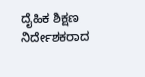ದೈಹಿಕ ಶಿಕ್ಷಣ ನಿರ್ದೇಶಕರಾದ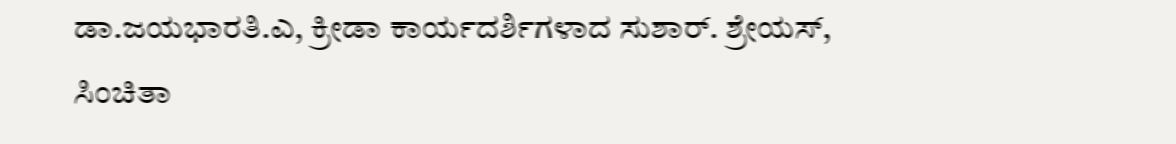ಡಾ.ಜಯಭಾರತಿ.ಎ, ಕ್ರೀಡಾ ಕಾರ್ಯದರ್ಶಿಗಳಾದ ಸುಶಾರ್. ಶ್ರೇಯಸ್,
ಸಿಂಚಿತಾ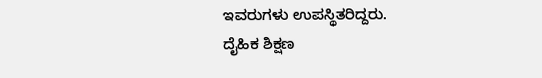ಇವರುಗಳು ಉಪಸ್ಥಿತರಿದ್ದರು.
ದೈಹಿಕ ಶಿಕ್ಷಣ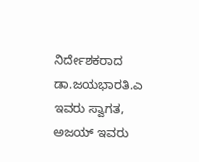ನಿರ್ದೇಶಕರಾದ ಡಾ.ಜಯಭಾರತಿ.ಎ ಇವರು ಸ್ವಾಗತ, ಅಜಯ್ ಇವರು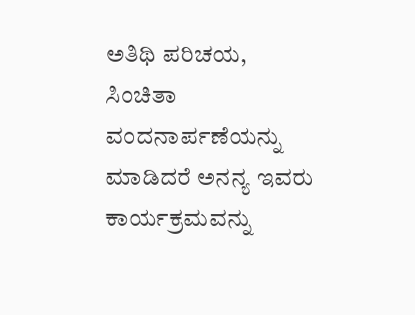ಅತಿಥಿ ಪರಿಚಯ,
ಸಿಂಚಿತಾ ವಂದನಾರ್ಪಣೆಯನ್ನು ಮಾಡಿದರೆ ಅನನ್ಯ ಇವರು ಕಾರ್ಯಕ್ರಮವನ್ನು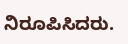ನಿರೂಪಿಸಿದರು.